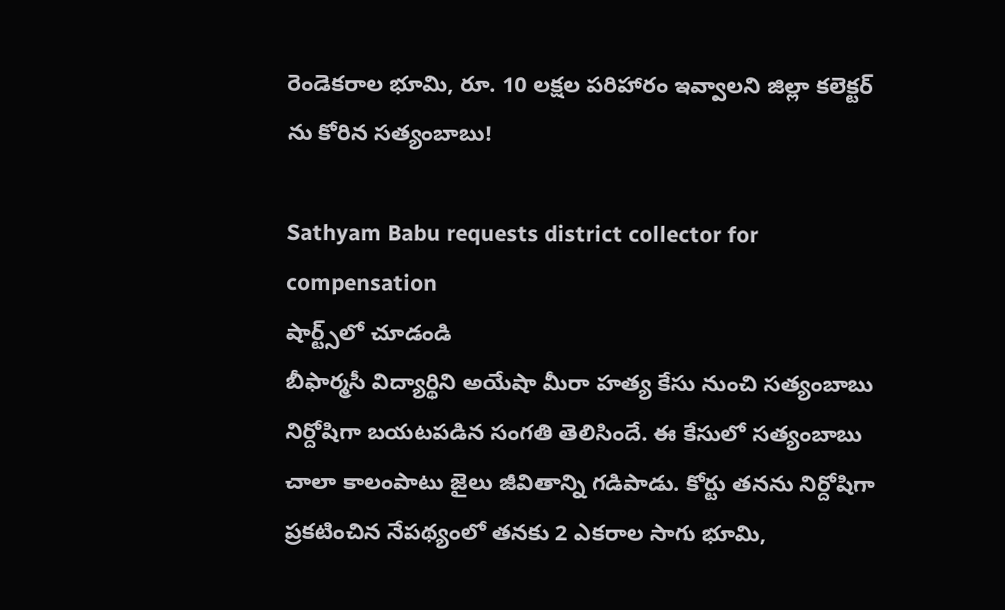రెండెకరాల భూమి, రూ. 10 లక్షల పరిహారం ఇవ్వాలని జిల్లా కలెక్టర్ ను కోరిన సత్యంబాబు!

Sathyam Babu requests district collector for compensation
షార్ట్స్‌లో చూడండి
బీఫార్మసీ విద్యార్థిని అయేషా మీరా హత్య కేసు నుంచి సత్యంబాబు నిర్దోషిగా బయటపడిన సంగతి తెలిసిందే. ఈ కేసులో సత్యంబాబు చాలా కాలంపాటు జైలు జీవితాన్ని గడిపాడు. కోర్టు తనను నిర్దోషిగా ప్రకటించిన నేపథ్యంలో తనకు 2 ఎకరాల సాగు భూమి,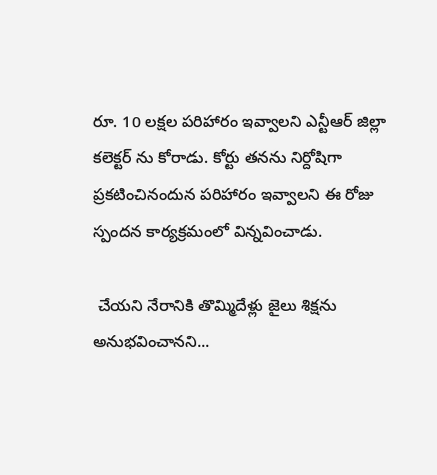రూ. 10 లక్షల పరిహారం ఇవ్వాలని ఎన్టీఆర్ జిల్లా కలెక్టర్ ను కోరాడు. కోర్టు తనను నిర్దోషిగా ప్రకటించినందున పరిహారం ఇవ్వాలని ఈ రోజు స్పందన కార్యక్రమంలో విన్నవించాడు.

 చేయని నేరానికి తొమ్మిదేళ్లు జైలు శిక్షను అనుభవించానని...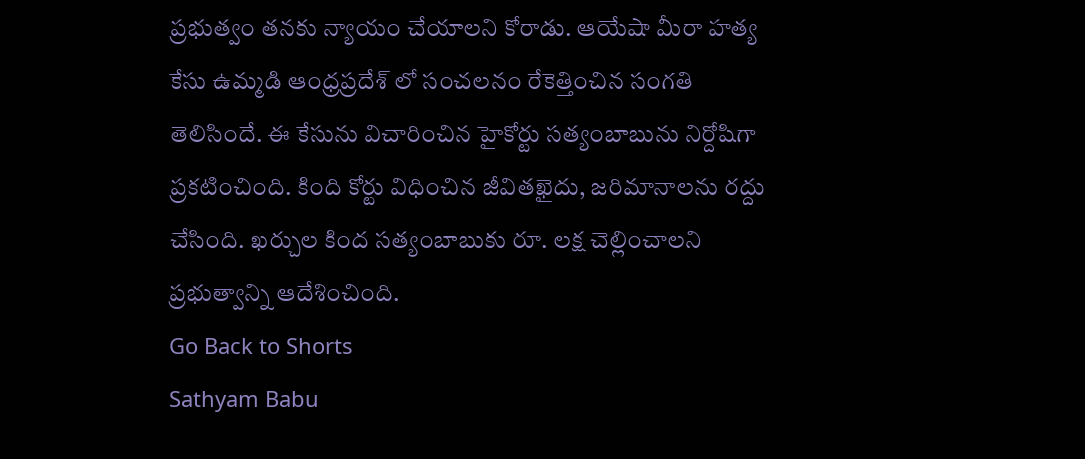ప్రభుత్వం తనకు న్యాయం చేయాలని కోరాడు. ఆయేషా మీరా హత్య కేసు ఉమ్మడి ఆంధ్రప్రదేశ్ లో సంచలనం రేకెత్తించిన సంగతి తెలిసిందే. ఈ కేసును విచారించిన హైకోర్టు సత్యంబాబును నిర్దోషిగా ప్రకటించింది. కింది కోర్టు విధించిన జీవితఖైదు, జరిమానాలను రద్దు చేసింది. ఖర్చుల కింద సత్యంబాబుకు రూ. లక్ష చెల్లించాలని ప్రభుత్వాన్ని ఆదేశించింది.
Go Back to Shorts
Sathyam Babu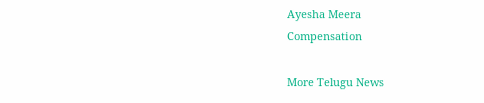Ayesha Meera
Compensation

More Telugu News